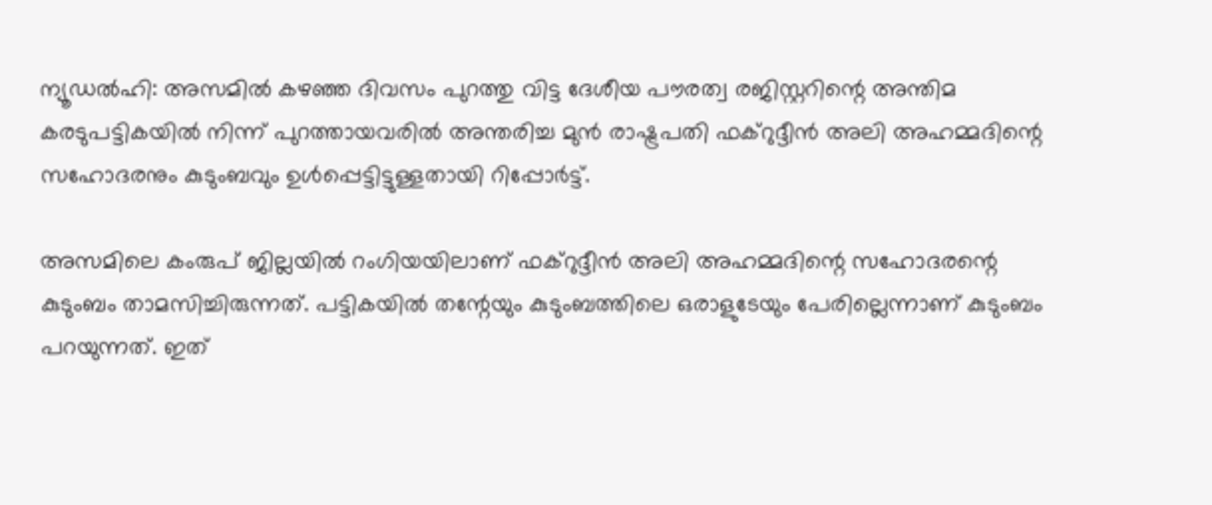ന്യൂഡല്‍ഹി: അസമില്‍ കഴഞ്ഞ ദിവസം പുറത്തു വിട്ട ദേശീയ പൗരത്വ രജിസ്റ്ററിന്റെ അന്തിമ കരടുപട്ടികയില്‍ നിന്ന് പുറത്തായവരില്‍ അന്തരിച്ച മുന്‍ രാഷ്ട്രപതി ഫക്‌റുദ്ദീന്‍ അലി അഹമ്മദിന്റെ സഹോദരനും കുടുംബവും ഉള്‍പ്പെട്ടിട്ടുള്ളതായി റിപ്പോര്‍ട്ട്.

അസമിലെ കംരുപ് ജില്ലയില്‍ റംഗിയയിലാണ് ഫക്‌റുദ്ദീന്‍ അലി അഹമ്മദിന്റെ സഹോദരന്റെ കുടുംബം താമസിച്ചിരുന്നത്. പട്ടികയില്‍ തന്റേയും കുടുംബത്തിലെ ഒരാളുടേയും പേരില്ലെന്നാണ് കുടുംബം പറയുന്നത്. ഇത്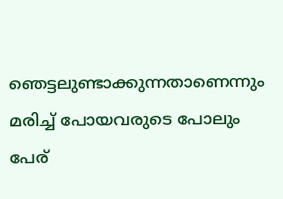ഞെട്ടലുണ്ടാക്കുന്നതാണെന്നും മരിച്ച് പോയവരുടെ പോലും പേര്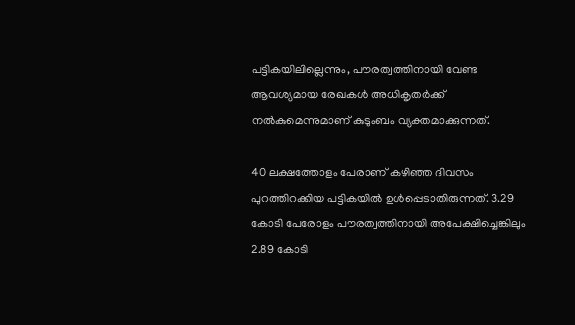പട്ടികയിലില്ലെന്നും, പൗരത്വത്തിനായി വേണ്ട ആവശ്യമായ രേഖകള്‍ അധികൃതര്‍ക്ക് നല്‍കുമെന്നുമാണ് കുടുംബം വ്യക്തമാക്കുന്നത്.

40 ലക്ഷത്തോളം പേരാണ് കഴിഞ്ഞ ദിവസം പുറത്തിറക്കിയ പട്ടികയില്‍ ഉള്‍പ്പെടാതിരുന്നത്. 3.29 കോടി പേരോളം പൗരത്വത്തിനായി അപേക്ഷിച്ചെങ്കിലും 2.89 കോടി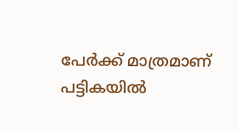പേര്‍ക്ക് മാത്രമാണ് പട്ടികയില്‍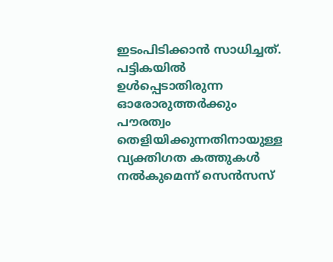ഇടംപിടിക്കാന്‍ സാധിച്ചത്. പട്ടികയില്‍ ഉള്‍പ്പെടാതിരുന്ന ഓരോരുത്തര്‍ക്കും പൗരത്വം തെളിയിക്കുന്നതിനായുള്ള വ്യക്തിഗത കത്തുകള്‍ നല്‍കുമെന്ന് സെന്‍സസ്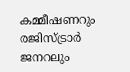കമ്മീഷണറും രജിസ്ട്രാര്‍ ജനറലും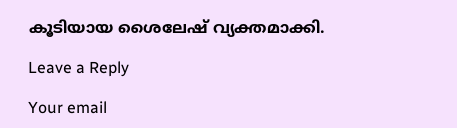കൂടിയായ ശൈലേഷ് വ്യക്തമാക്കി.

Leave a Reply

Your email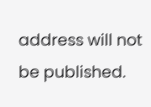address will not be published.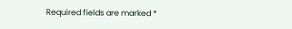Required fields are marked *